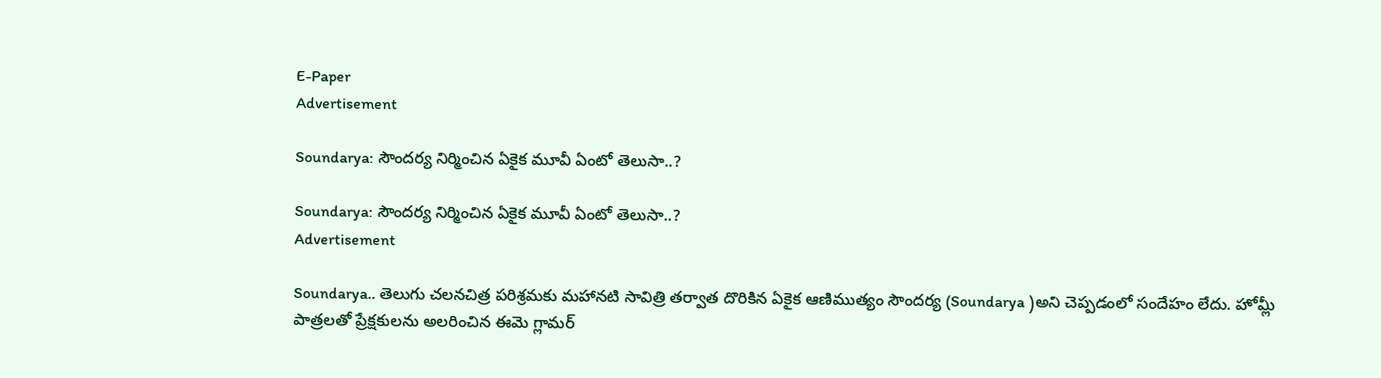E-Paper
Advertisement

Soundarya: సౌందర్య నిర్మించిన ఏకైక మూవీ ఏంటో తెలుసా..?

Soundarya: సౌందర్య నిర్మించిన ఏకైక మూవీ ఏంటో తెలుసా..?
Advertisement

Soundarya.. తెలుగు చలనచిత్ర పరిశ్రమకు మహానటి సావిత్రి తర్వాత దొరికిన ఏకైక ఆణిముత్యం సౌందర్య (Soundarya )అని చెప్పడంలో సందేహం లేదు. హోమ్లీ పాత్రలతో ప్రేక్షకులను అలరించిన ఈమె గ్లామర్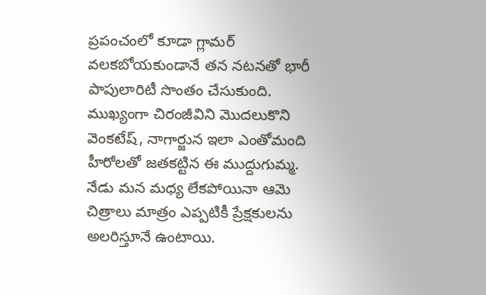ప్రపంచంలో కూడా గ్లామర్ వలకబోయకుండానే తన నటనతో భారీ పాపులారిటీ సొంతం చేసుకుంది. ముఖ్యంగా చిరంజీవిని మొదలుకొని వెంకటేష్, నాగార్జున ఇలా ఎంతోమంది హీరోలతో జతకట్టిన ఈ ముద్దుగుమ్మ. నేడు మన మధ్య లేకపోయినా ఆమె చిత్రాలు మాత్రం ఎప్పటికీ ప్రేక్షకులను అలరిస్తూనే ఉంటాయి.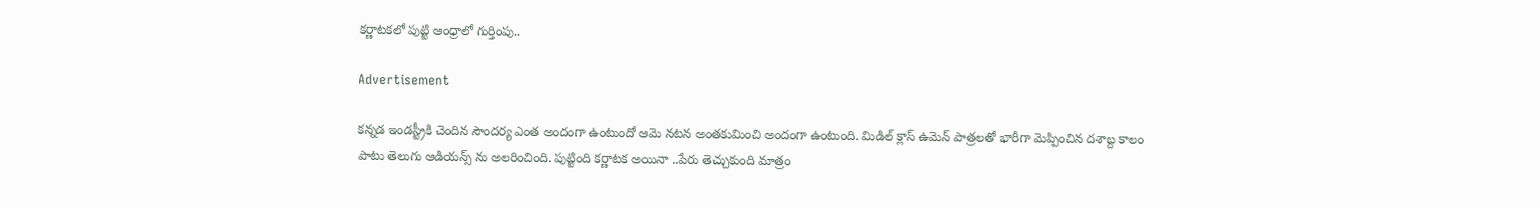కర్ణాటకలో పుట్టి ఆంధ్రాలో గుర్తింపు..

Advertisement

కన్నడ ఇండస్ట్రీకి చెందిన సౌందర్య ఎంత అందంగా ఉంటుందో ఆమె నటన అంతకుమించి అందంగా ఉంటుంది. మిడిల్ క్లాస్ ఉమెన్ పాత్రలతో భారీగా మెప్పించిన దశాబ్ద కాలం పాటు తెలుగు ఆడియన్స్ ను అలరించింది. పుట్టింది కర్ణాటక అయినా ..పేరు తెచ్చుకుంది మాత్రం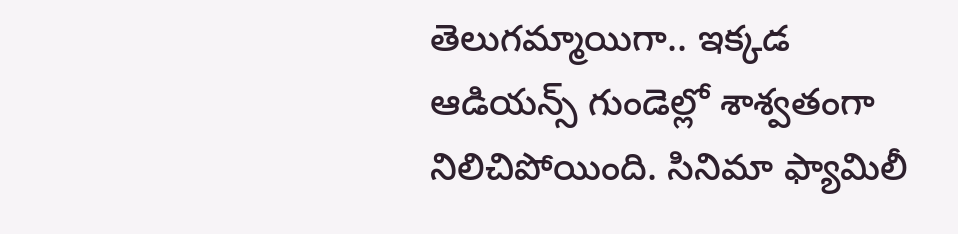తెలుగమ్మాయిగా.. ఇక్కడ ఆడియన్స్ గుండెల్లో శాశ్వతంగా నిలిచిపోయింది. సినిమా ఫ్యామిలీ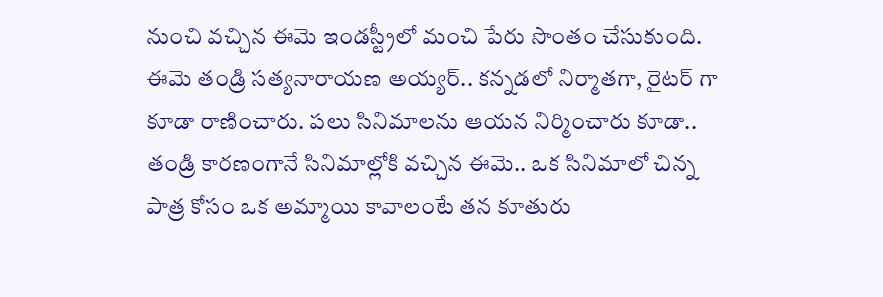నుంచి వచ్చిన ఈమె ఇండస్ట్రీలో మంచి పేరు సొంతం చేసుకుంది. ఈమె తండ్రి సత్యనారాయణ అయ్యర్.. కన్నడలో నిర్మాతగా, రైటర్ గా కూడా రాణించారు. పలు సినిమాలను ఆయన నిర్మించారు కూడా.. తండ్రి కారణంగానే సినిమాల్లోకి వచ్చిన ఈమె.. ఒక సినిమాలో చిన్న పాత్ర కోసం ఒక అమ్మాయి కావాలంటే తన కూతురు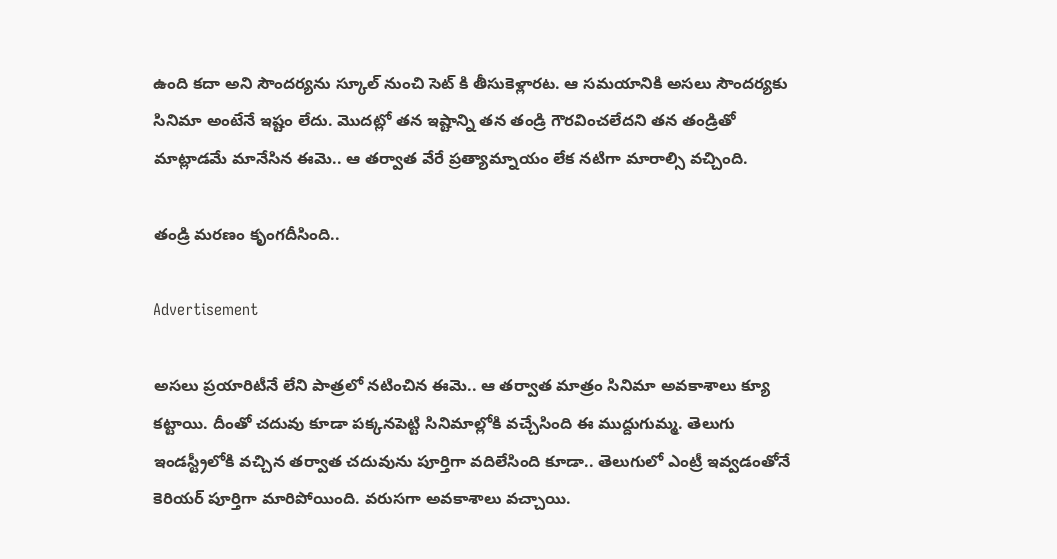ఉంది కదా అని సౌందర్యను స్కూల్ నుంచి సెట్ కి తీసుకెళ్లారట. ఆ సమయానికి అసలు సౌందర్యకు సినిమా అంటేనే ఇష్టం లేదు. మొదట్లో తన ఇష్టాన్ని తన తండ్రి గౌరవించలేదని తన తండ్రితో మాట్లాడమే మానేసిన ఈమె.. ఆ తర్వాత వేరే ప్రత్యామ్నాయం లేక నటిగా మారాల్సి వచ్చింది.

తండ్రి మరణం కృంగదీసింది..

Advertisement

అసలు ప్రయారిటీనే లేని పాత్రలో నటించిన ఈమె.. ఆ తర్వాత మాత్రం సినిమా అవకాశాలు క్యూ కట్టాయి. దీంతో చదువు కూడా పక్కనపెట్టి సినిమాల్లోకి వచ్చేసింది ఈ ముద్దుగుమ్మ. తెలుగు ఇండస్ట్రీలోకి వచ్చిన తర్వాత చదువును పూర్తిగా వదిలేసింది కూడా.. తెలుగులో ఎంట్రీ ఇవ్వడంతోనే కెరియర్ పూర్తిగా మారిపోయింది. వరుసగా అవకాశాలు వచ్చాయి.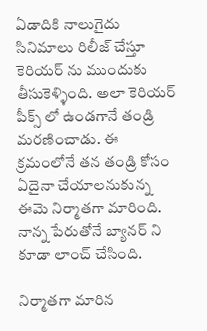ఏడాదికి నాలుగైదు సినిమాలు రిలీజ్ చేస్తూ కెరియర్ ను ముందుకు తీసుకెళ్ళింది. అలా కెరియర్ పీక్స్ లో ఉండగానే తండ్రి మరణించాడు. ఈ క్రమంలోనే తన తండ్రి కోసం ఏదైనా చేయాలనుకున్న ఈమె నిర్మాతగా మారింది. నాన్న పేరుతోనే బ్యానర్ ని కూడా లాంచ్ చేసింది.

నిర్మాతగా మారిన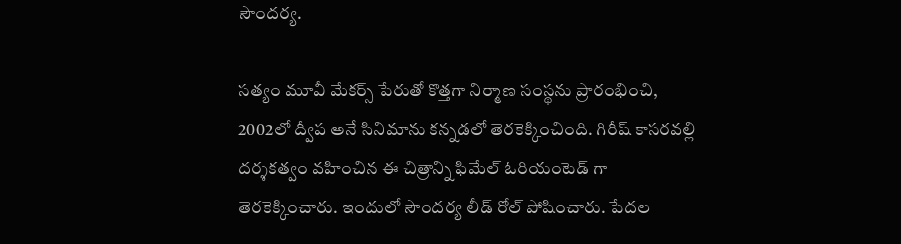సౌందర్య.

సత్యం మూవీ మేకర్స్ పేరుతో కొత్తగా నిర్మాణ సంస్థను ప్రారంభించి, 2002లో ద్వీప అనే సినిమాను కన్నడలో తెరకెక్కించింది. గిరీష్ కాసరవల్లి దర్శకత్వం వహించిన ఈ చిత్రాన్ని ఫిమేల్ ఓరియంటెడ్ గా తెరకెక్కించారు. ఇందులో సౌందర్య లీడ్ రోల్ పోషించారు. పేదల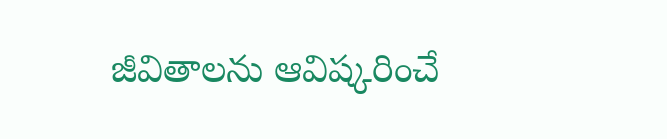జీవితాలను ఆవిష్కరించే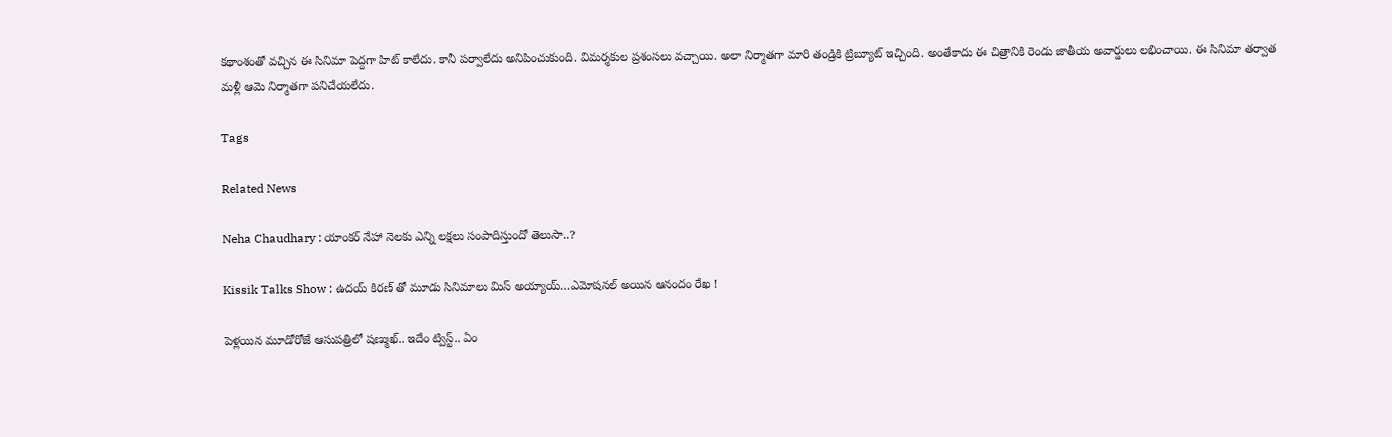కథాంశంతో వచ్చిన ఈ సినిమా పెద్దగా హిట్ కాలేదు. కానీ పర్వాలేదు అనిపించుకుంది. విమర్శకుల ప్రశంసలు వచ్చాయి. అలా నిర్మాతగా మారి తండ్రికి ట్రిబ్యూట్ ఇచ్చింది. అంతేకాదు ఈ చిత్రానికి రెండు జాతీయ అవార్డులు లభించాయి. ఈ సినిమా తర్వాత మళ్లీ ఆమె నిర్మాతగా పనిచేయలేదు.

Tags

Related News

Neha Chaudhary : యాంకర్ నేహా నెలకు ఎన్ని లక్షలు సంపాదిస్తుందో తెలుసా..?

Kissik Talks Show : ఉదయ్ కిరణ్ తో మూడు సినిమాలు మిస్ అయ్యాయ్…ఎమోషనల్ అయిన ఆనందం రేఖ !

పెళ్లయిన మూడోరోజే ఆసుపత్రిలో షణ్ముఖ్.. ఇదేం ట్విస్ట్.. ఏం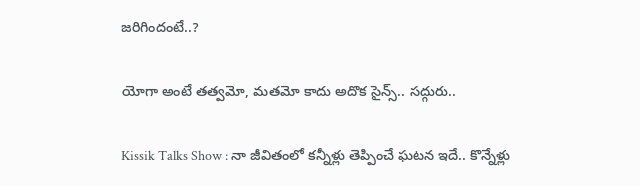జరిగిందంటే..?

యోగా అంటే తత్వమో, మతమో కాదు అదొక సైన్స్.. సద్గురు..

Kissik Talks Show : నా జీవితంలో కన్నీళ్లు తెప్పించే ఘటన ఇదే.. కొన్నేళ్లు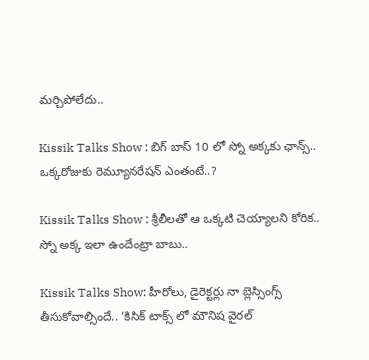మర్చిపోలేదు..

Kissik Talks Show : బిగ్ బాస్ 10 లో స్నో అక్కకు ఛాన్స్.. ఒక్కరోజుకు రెమ్యూనరేషన్ ఎంతంటే..?

Kissik Talks Show : శ్రీలీలతో ఆ ఒక్కటి చెయ్యాలని కోరిక.. స్నో అక్క ఇలా ఉందేంట్రా బాబు..

Kissik Talks Show: హీరోలు, డైరెక్టర్లు నా బ్లెస్సింగ్స్ తీసుకోవాల్సిందే.. ‘కిసిక్ టాక్స్ లో మౌనిష వైరల్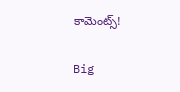కామెంట్స్!

Big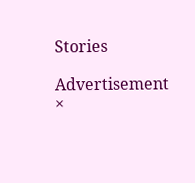Stories

Advertisement
×